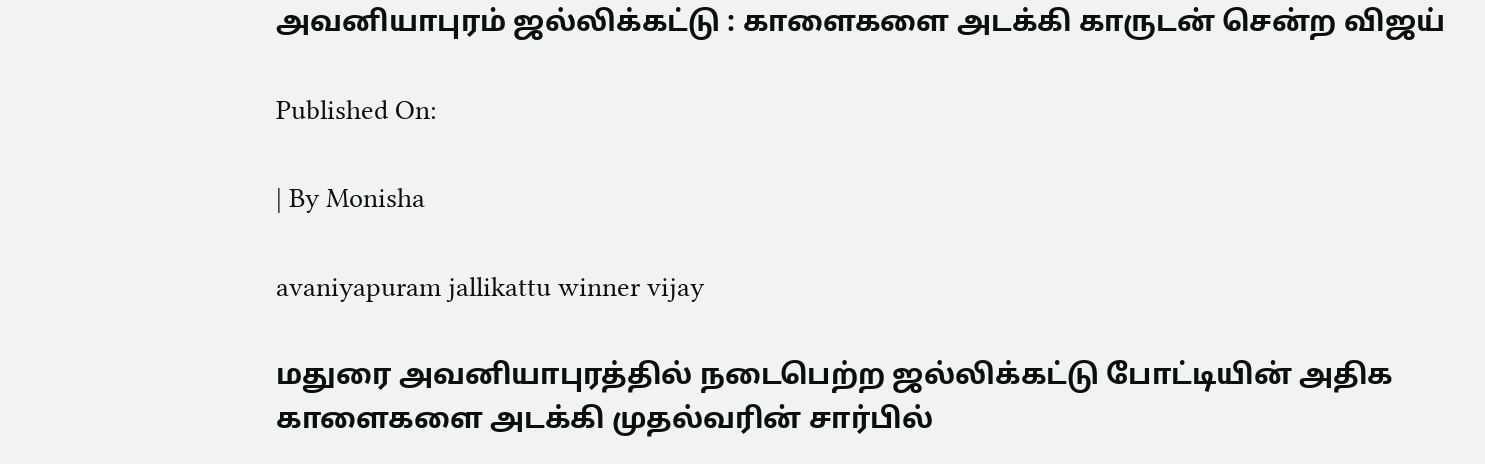அவனியாபுரம் ஜல்லிக்கட்டு : காளைகளை அடக்கி காருடன் சென்ற விஜய்

Published On:

| By Monisha

avaniyapuram jallikattu winner vijay

மதுரை அவனியாபுரத்தில் நடைபெற்ற ஜல்லிக்கட்டு போட்டியின் அதிக காளைகளை அடக்கி முதல்வரின் சார்பில்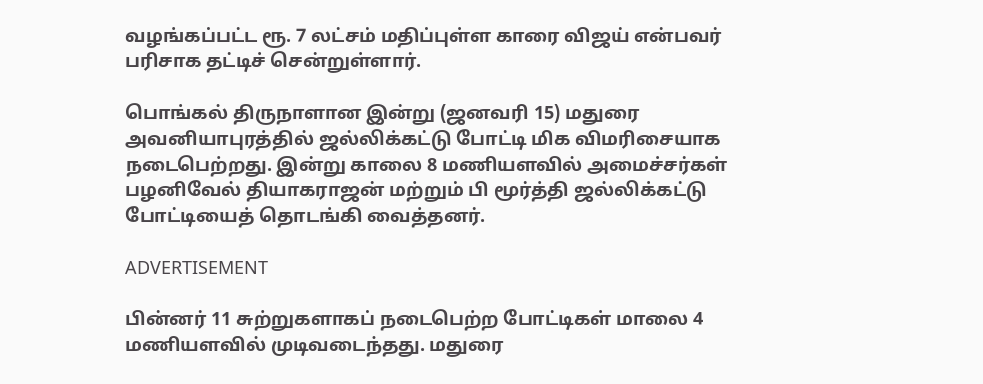வழங்கப்பட்ட ரூ. 7 லட்சம் மதிப்புள்ள காரை விஜய் என்பவர் பரிசாக தட்டிச் சென்றுள்ளார்.

பொங்கல் திருநாளான இன்று (ஜனவரி 15) மதுரை அவனியாபுரத்தில் ஜல்லிக்கட்டு போட்டி மிக விமரிசையாக நடைபெற்றது. இன்று காலை 8 மணியளவில் அமைச்சர்கள் பழனிவேல் தியாகராஜன் மற்றும் பி மூர்த்தி ஜல்லிக்கட்டு போட்டியைத் தொடங்கி வைத்தனர்.

ADVERTISEMENT

பின்னர் 11 சுற்றுகளாகப் நடைபெற்ற போட்டிகள் மாலை 4 மணியளவில் முடிவடைந்தது. மதுரை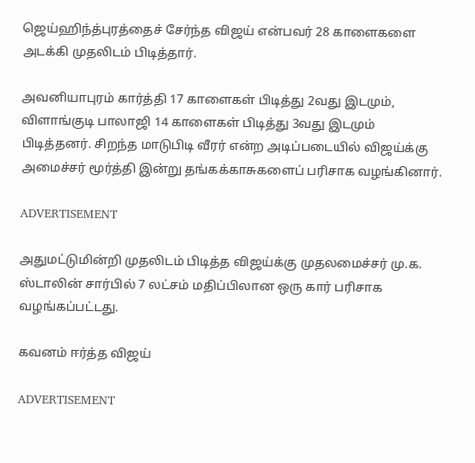ஜெய்ஹிந்த்புரத்தைச் சேர்ந்த விஜய் என்பவர் 28 காளைகளை அடக்கி முதலிடம் பிடித்தார்.

அவனியாபுரம் கார்த்தி 17 காளைகள் பிடித்து 2வது இடமும், விளாங்குடி பாலாஜி 14 காளைகள் பிடித்து 3வது இடமும் பிடித்தனர். சிறந்த மாடுபிடி வீரர் என்ற அடிப்படையில் விஜய்க்கு அமைச்சர் மூர்த்தி இன்று தங்கக்காசுகளைப் பரிசாக வழங்கினார்.

ADVERTISEMENT

அதுமட்டுமின்றி முதலிடம் பிடித்த விஜய்க்கு முதலமைச்சர் மு.க. ஸ்டாலின் சார்பில் 7 லட்சம் மதிப்பிலான ஒரு கார் பரிசாக வழங்கப்பட்டது.

கவனம் ஈர்த்த விஜய்

ADVERTISEMENT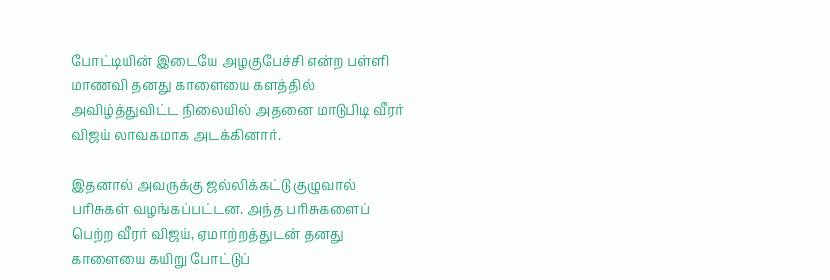போட்டியின் இடையே அழகுபேச்சி என்ற பள்ளி மாணவி தனது காளையை களத்தில் அவிழ்த்துவிட்ட நிலையில் அதனை மாடுபிடி வீரர் விஜய் லாவகமாக அடக்கினார்.

இதனால் அவருக்கு ஜல்லிக்கட்டு குழுவால் பரிசுகள் வழங்கப்பட்டன. அந்த பரிசுகளைப் பெற்ற வீரர் விஜய், ஏமாற்றத்துடன் தனது காளையை கயிறு போட்டுப்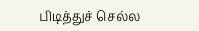பிடித்துச் செல்ல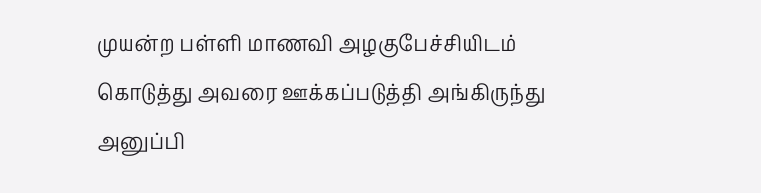முயன்ற பள்ளி மாணவி அழகுபேச்சியிடம் கொடுத்து அவரை ஊக்கப்படுத்தி அங்கிருந்து அனுப்பி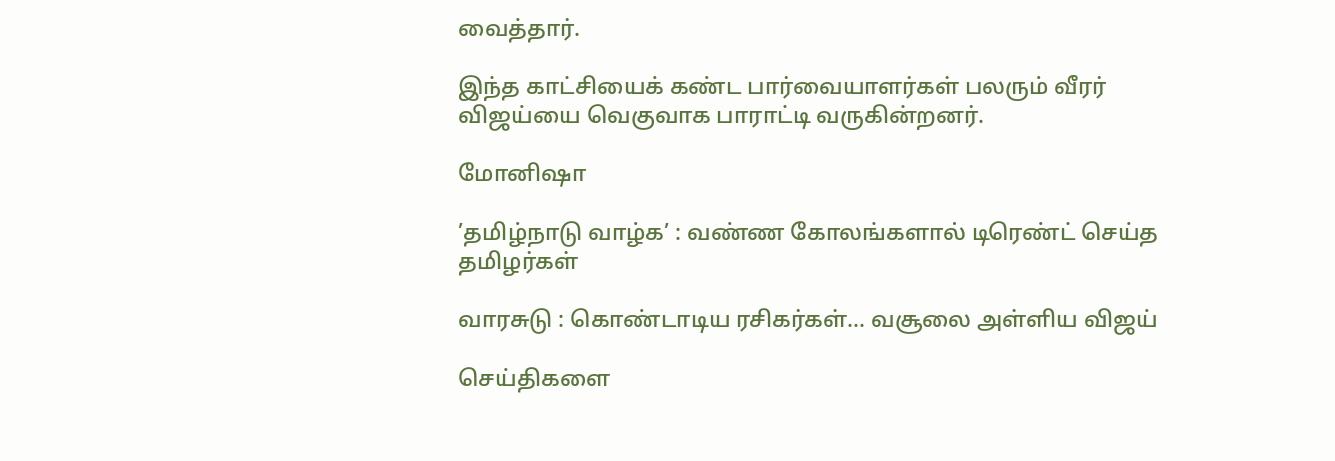வைத்தார்.

இந்த காட்சியைக் கண்ட பார்வையாளர்கள் பலரும் வீரர் விஜய்யை வெகுவாக பாராட்டி வருகின்றனர்.

மோனிஷா

’தமிழ்நாடு வாழ்க’ : வண்ண கோலங்களால் டிரெண்ட் செய்த தமிழர்கள்

வாரசுடு : கொண்டாடிய ரசிகர்கள்… வசூலை அள்ளிய விஜய்

செய்திகளை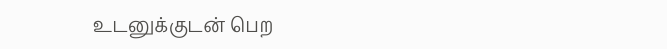உடனுக்குடன் பெற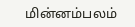மின்னம்பலம்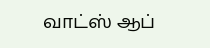வாட்ஸ் ஆப்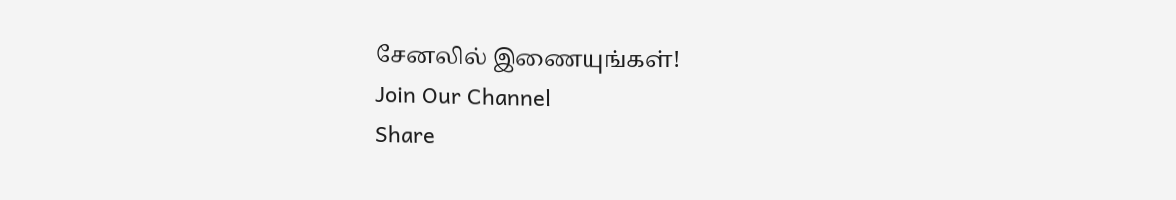சேனலில் இணையுங்கள்!
Join Our Channel
Share